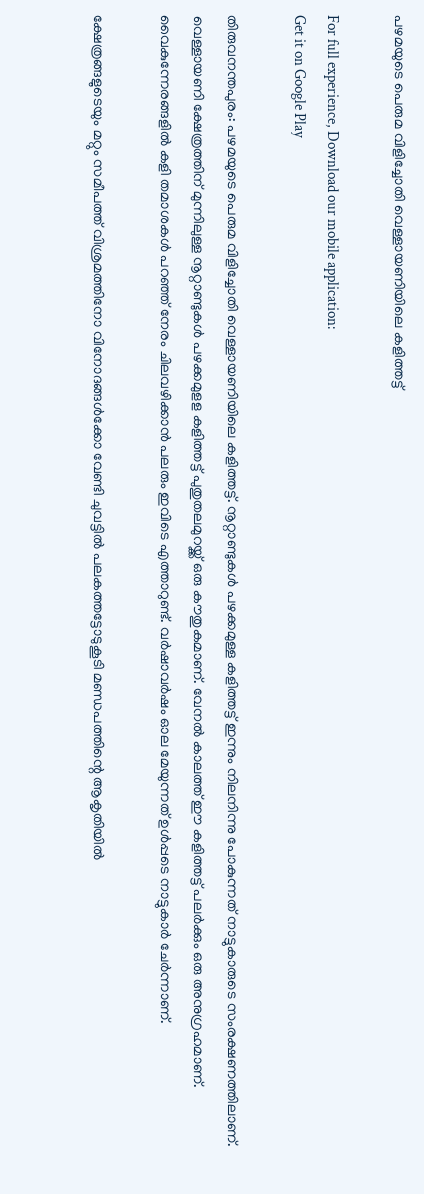പഴമയുടെ പെരുമ വിളിച്ചോതി വെള്ളായണിയിലെ കളിത്തട്ട്

For full experience, Download our mobile application:
Get it on Google Play

തിരുവനന്തപുരം: പഴമയുടെ പെരുമ വിളിച്ചോതി വെള്ളായണിയിലെ കളിത്തട്ട്. നൂറ്റാണ്ടുകൾ പഴക്കമുള്ള കളിത്തട്ട് ഇന്നും നിലനിന്നു പോകുന്നത് നാട്ടുകാരുടെ സംരക്ഷണത്തിലാണ്. വെള്ളായണി ക്ഷേത്രത്തിന് മുന്നിലുള്ള നൂറ്റാണ്ടുകൾ പഴക്കമുളള കളിത്തട്ട് പുതുതലമുറയ്ക്ക് ഒരു കൗതുകമാണ്. വേനൽ കാലത്ത് ഈ കളിത്തട്ട് പലർക്കും ഒരു അനുഗ്രഹമാണ്. വൈകുന്നേരങ്ങളിൽ കളി തമാശകൾ പറഞ്ഞ് നേരം ചിലവഴിക്കാൻ പലരും ഇവിടെ എത്താറുണ്ട്. വർഷാവർഷം ഓല മേയുന്നത് ഉൾപ്പടെ നാട്ടുകാർ ചേർന്നാണ്.

ക്ഷേത്രങ്ങളുടെയും മറ്റും സമീപത്ത് വിശ്രമത്തിനോ വിനോദങ്ങൾക്കോ വേണ്ടി ചുവട്ടിൽ പലകത്തട്ടോടുകൂടി മണ്ഡപത്തിന്റെ ആകൃതിയിൽ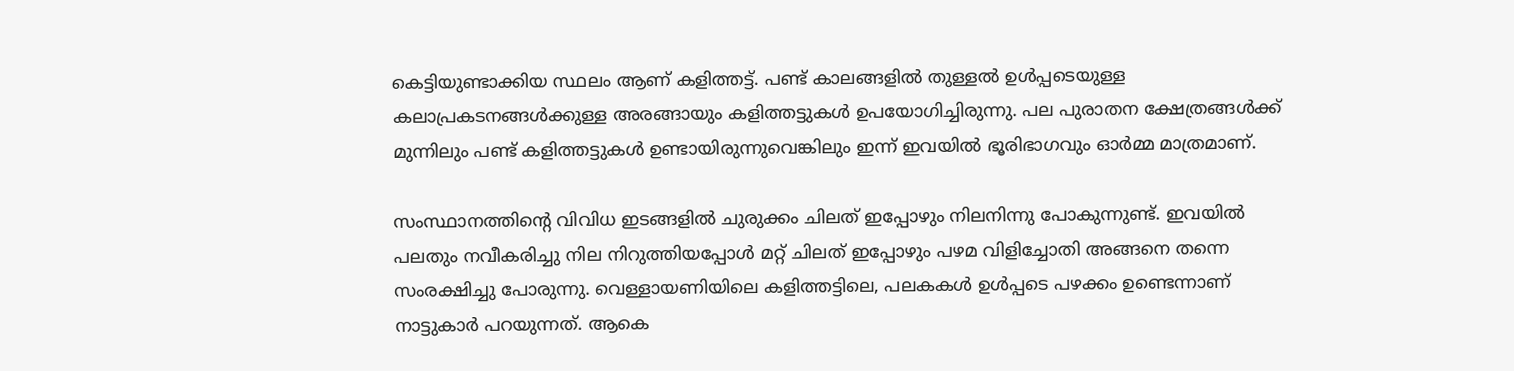കെട്ടിയുണ്ടാക്കിയ സ്ഥലം ആണ് കളിത്തട്ട്. പണ്ട് കാലങ്ങളിൽ തുള്ളൽ ഉൾപ്പടെയുള്ള കലാപ്രകടനങ്ങൾക്കുള്ള അരങ്ങായും കളിത്തട്ടുകൾ ഉപയോഗിച്ചിരുന്നു. പല പുരാതന ക്ഷേത്രങ്ങൾക്ക് മുന്നിലും പണ്ട് കളിത്തട്ടുകൾ ഉണ്ടായിരുന്നുവെങ്കിലും ഇന്ന് ഇവയിൽ ഭൂരിഭാഗവും ഓർമ്മ മാത്രമാണ്.

സംസ്ഥാനത്തിൻ്റെ വിവിധ ഇടങ്ങളിൽ ചുരുക്കം ചിലത് ഇപ്പോഴും നിലനിന്നു പോകുന്നുണ്ട്. ഇവയിൽ പലതും നവീകരിച്ചു നില നിറുത്തിയപ്പോൾ മറ്റ് ചിലത് ഇപ്പോഴും പഴമ വിളിച്ചോതി അങ്ങനെ തന്നെ സംരക്ഷിച്ചു പോരുന്നു. വെള്ളായണിയിലെ കളിത്തട്ടിലെ, പലകകൾ ഉൾപ്പടെ പഴക്കം ഉണ്ടെന്നാണ് നാട്ടുകാർ പറയുന്നത്. ആകെ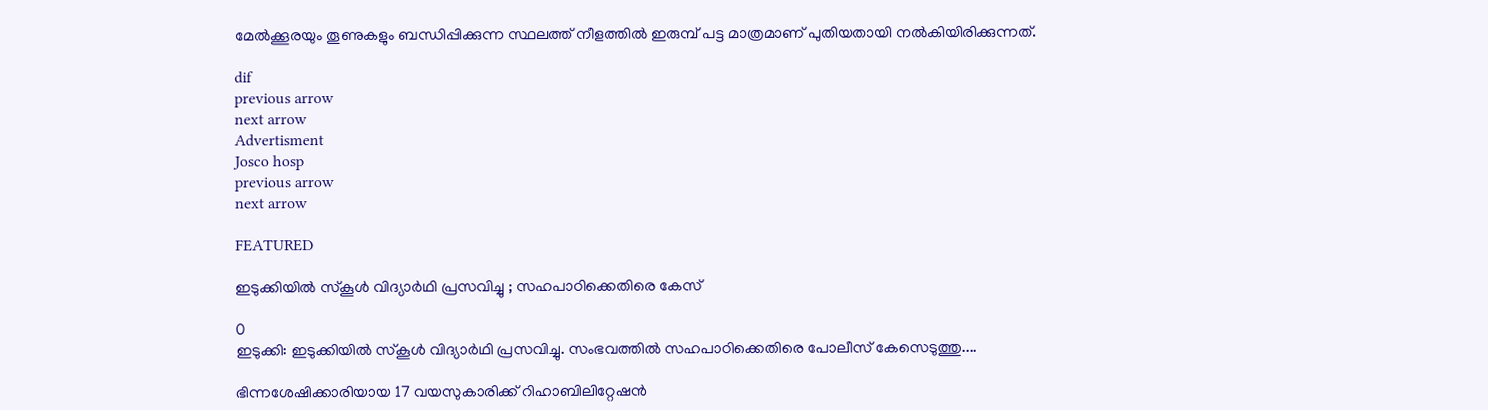മേൽക്കൂരയും തൂണുകളും ബന്ധിപ്പിക്കുന്ന സ്ഥലത്ത് നീളത്തിൽ ഇരുമ്പ് പട്ട മാത്രമാണ് പുതിയതായി നൽകിയിരിക്കുന്നത്.

dif
previous arrow
next arrow
Advertisment
Josco hosp
previous arrow
next arrow

FEATURED

ഇടുക്കിയിൽ സ്കൂൾ വിദ്യാർഥി പ്രസവിച്ചു ; സഹപാഠിക്കെതിരെ കേസ്

0
ഇടുക്കി: ഇടുക്കിയിൽ സ്കൂൾ വിദ്യാർഥി പ്രസവിച്ചു. സംഭവത്തിൽ സഹപാഠിക്കെതിരെ പോലീസ് കേസെടുത്തു....

ഭിന്നശേഷിക്കാരിയായ 17 വയസുകാരിക്ക് റിഹാബിലിറ്റേഷൻ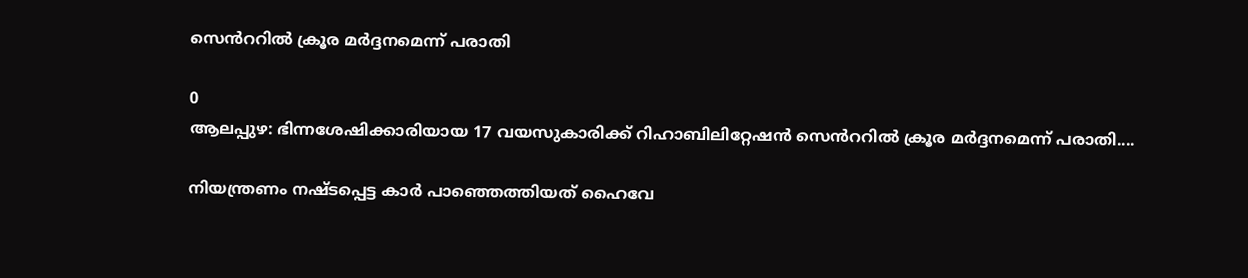സെൻററിൽ ക്രൂര മർദ്ദനമെന്ന് പരാതി

0
ആലപ്പുഴ: ഭിന്നശേഷിക്കാരിയായ 17 വയസുകാരിക്ക് റിഹാബിലിറ്റേഷൻ സെൻററിൽ ക്രൂര മർദ്ദനമെന്ന് പരാതി....

നിയന്ത്രണം നഷ്ടപ്പെട്ട കാർ പാഞ്ഞെത്തിയത് ഹൈവേ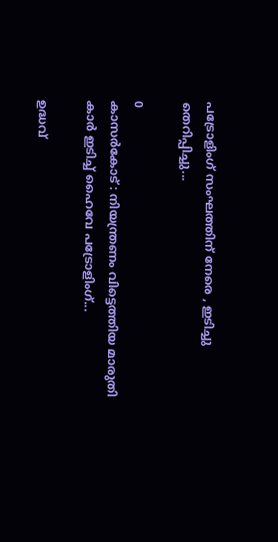പട്രോളിംഗ് സംഘത്തിന് നേരെ , ഇടിച്ചു തെറിപ്പിച്ചു...

0
കാസർകോട് : നിയന്ത്രണം വിട്ടെത്തിയ മാരുതി കാർ ഇടിച്ച് ഹൈവേ പട്രോളിംഗ്...

ഉദ്ധവ്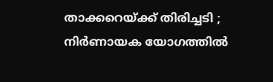താക്കറെയ്ക്ക് തിരിച്ചടി ; നിർണായക യോഗത്തിൽ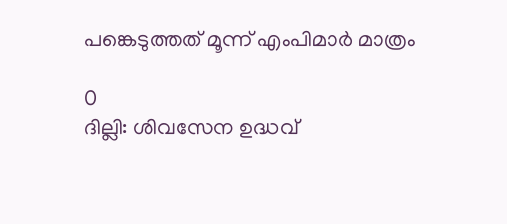പങ്കെടുത്തത് മൂന്ന് എംപിമാർ മാത്രം

0
ദില്ലി: ശിവസേന ഉദ്ധവ്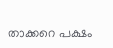താക്കറെ പക്ഷം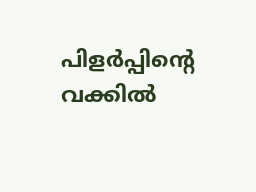പിളർപ്പിന്റെ വക്കിൽ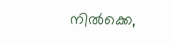നിൽക്കെ,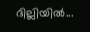ദില്ലിയിൽ...